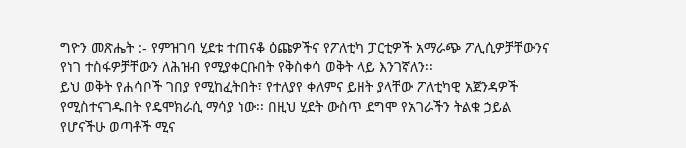ግዮን መጽሔት :- የምዝገባ ሂደቱ ተጠናቆ ዕጩዎችና የፖለቲካ ፓርቲዎች አማራጭ ፖሊሲዎቻቸውንና የነገ ተስፋዎቻቸውን ለሕዝብ የሚያቀርቡበት የቅስቀሳ ወቅት ላይ እንገኛለን፡፡
ይህ ወቅት የሐሳቦች ገበያ የሚከፈትበት፣ የተለያየ ቀለምና ይዘት ያላቸው ፖለቲካዊ አጀንዳዎች የሚስተናገዱበት የዴሞክራሲ ማሳያ ነው፡፡ በዚህ ሂደት ውስጥ ደግሞ የአገራችን ትልቁ ኃይል የሆናችሁ ወጣቶች ሚና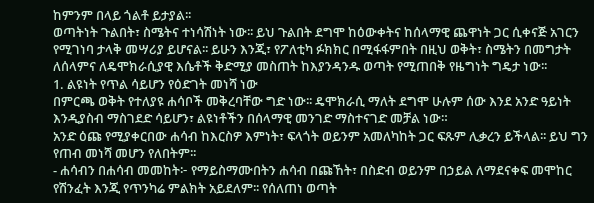ከምንም በላይ ጎልቶ ይታያል፡፡
ወጣትነት ጉልበት፣ ስሜትና ተነሳሽነት ነው፡፡ ይህ ጉልበት ደግሞ ከዕውቀትና ከሰላማዊ ጨዋነት ጋር ሲቀናጅ አገርን የሚገነባ ታላቅ መሣሪያ ይሆናል፡፡ ይሁን እንጂ፣ የፖለቲካ ፉክክር በሚፋፋምበት በዚህ ወቅት፣ ስሜትን በመግታት ለሰላምና ለዴሞክራሲያዊ እሴቶች ቅድሚያ መስጠት ከእያንዳንዱ ወጣት የሚጠበቅ የዜግነት ግዴታ ነው፡፡
1. ልዩነት የጥል ሳይሆን የዕድገት መነሻ ነው
በምርጫ ወቅት የተለያዩ ሐሳቦች መቅረባቸው ግድ ነው፡፡ ዴሞክራሲ ማለት ደግሞ ሁሉም ሰው እንደ አንድ ዓይነት እንዲያስብ ማስገደድ ሳይሆን፣ ልዩነቶችን በሰላማዊ መንገድ ማስተናገድ መቻል ነው።
አንድ ዕጩ የሚያቀርበው ሐሳብ ከእርስዎ እምነት፣ ፍላጎት ወይንም አመለካከት ጋር ፍጹም ሊቃረን ይችላል፡፡ ይህ ግን የጠብ መነሻ መሆን የለበትም፡፡
- ሐሳብን በሐሳብ መመከት፦ የማይስማሙበትን ሐሳብ በጩኸት፣ በስድብ ወይንም በኃይል ለማደናቀፍ መሞከር የሽንፈት እንጂ የጥንካሬ ምልክት አይደለም፡፡ የሰለጠነ ወጣት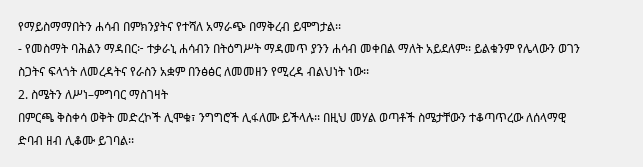የማይስማማበትን ሐሳብ በምክንያትና የተሻለ አማራጭ በማቅረብ ይሞግታል፡፡
- የመስማት ባሕልን ማዳበር፦ ተቃራኒ ሐሳብን በትዕግሥት ማዳመጥ ያንን ሐሳብ መቀበል ማለት አይደለም፡፡ ይልቁንም የሌላውን ወገን ስጋትና ፍላጎት ለመረዳትና የራስን አቋም በንፅፅር ለመመዘን የሚረዳ ብልህነት ነው፡፡
2. ስሜትን ለሥነ–ምግባር ማስገዛት
በምርጫ ቅስቀሳ ወቅት መድረኮች ሊሞቁ፣ ንግግሮች ሊፋለሙ ይችላሉ፡፡ በዚህ መሃል ወጣቶች ስሜታቸውን ተቆጣጥረው ለሰላማዊ ድባብ ዘብ ሊቆሙ ይገባል፡፡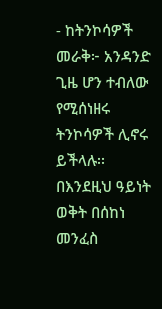- ከትንኮሳዎች መራቅ፦ አንዳንድ ጊዜ ሆን ተብለው የሚሰነዘሩ ትንኮሳዎች ሊኖሩ ይችላሉ፡፡ በእንደዚህ ዓይነት ወቅት በሰከነ መንፈስ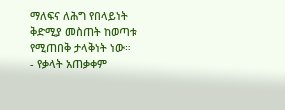ማለፍና ለሕግ የበላይነት ቅድሚያ መስጠት ከወጣቱ የሚጠበቅ ታላቅነት ነው።
- የቃላት አጠቃቀም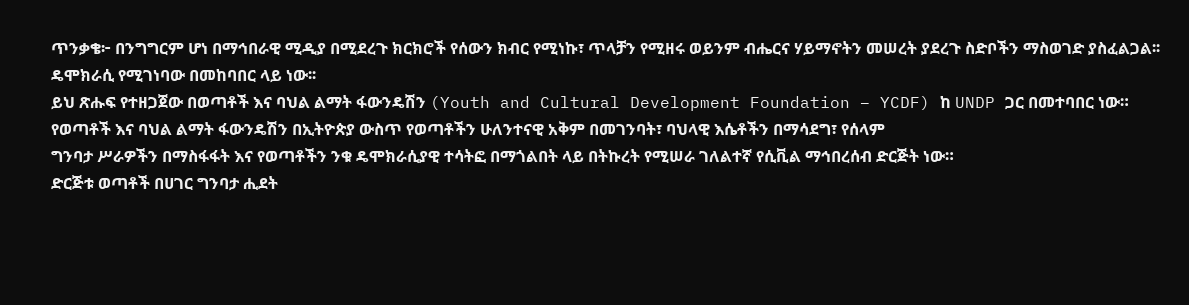ጥንቃቄ፦ በንግግርም ሆነ በማኅበራዊ ሚዲያ በሚደረጉ ክርክሮች የሰውን ክብር የሚነኩ፣ ጥላቻን የሚዘሩ ወይንም ብሔርና ሃይማኖትን መሠረት ያደረጉ ስድቦችን ማስወገድ ያስፈልጋል፡፡ ዴሞክራሲ የሚገነባው በመከባበር ላይ ነው፡፡
ይህ ጽሑፍ የተዘጋጀው በወጣቶች እና ባህል ልማት ፋውንዴሽን (Youth and Cultural Development Foundation – YCDF) ከ UNDP ጋር በመተባበር ነው።
የወጣቶች እና ባህል ልማት ፋውንዴሽን በኢትዮጵያ ውስጥ የወጣቶችን ሁለንተናዊ አቅም በመገንባት፣ ባህላዊ እሴቶችን በማሳደግ፣ የሰላም
ግንባታ ሥራዎችን በማስፋፋት እና የወጣቶችን ንቁ ዴሞክራሲያዊ ተሳትፎ በማጎልበት ላይ በትኩረት የሚሠራ ገለልተኛ የሲቪል ማኅበረሰብ ድርጅት ነው።
ድርጅቱ ወጣቶች በሀገር ግንባታ ሒደት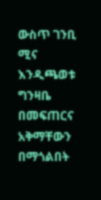ውስጥ ገንቢ ሚና እንዲጫወቱ ግንዛቤ በመፍጠርና አቅማቸውን በማጎልበት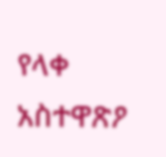የላቀ አስተዋጽዖ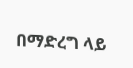በማድረግ ላይ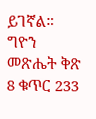ይገኛል።
ግዮን መጽሔት ቅጽ 8 ቁጥር 233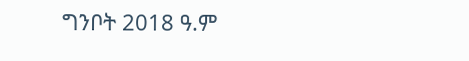ግንቦት 2018 ዓ.ም